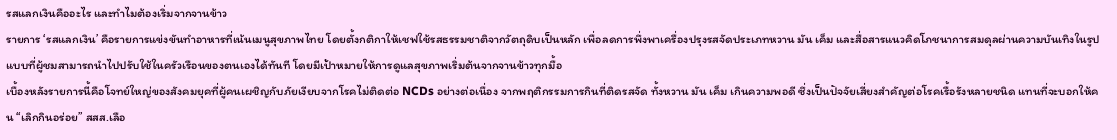รสแลกเงินคืออะไร และทำไมต้องเริ่มจากจานข้าว
รายการ ‘รสแลกเงิน’ คือรายการแข่งขันทำอาหารที่เน้นเมนูสุขภาพไทย โดยตั้งกติกาให้เชฟใช้รสธรรมชาติจากวัตถุดิบเป็นหลัก เพื่อลดการพึ่งพาเครื่องปรุงรสจัดประเภทหวาน มัน เค็ม และสื่อสารแนวคิดโภชนาการสมดุลผ่านความบันเทิงในรูปแบบที่ผู้ชมสามารถนำไปปรับใช้ในครัวเรือนของตนเองได้ทันที โดยมีเป้าหมายให้การดูแลสุขภาพเริ่มต้นจากจานข้าวทุกมื้อ
เบื้องหลังรายการนี้คือโจทย์ใหญ่ของสังคมยุคที่ผู้คนเผชิญกับภัยเงียบจากโรคไม่ติดต่อ NCDs อย่างต่อเนื่อง จากพฤติกรรมการกินที่ติดรสจัด ทั้งหวาน มัน เค็ม เกินความพอดี ซึ่งเป็นปัจจัยเสี่ยงสำคัญต่อโรคเรื้อรังหลายชนิด แทนที่จะบอกให้คน “เลิกกินอร่อย” สสส.เลือ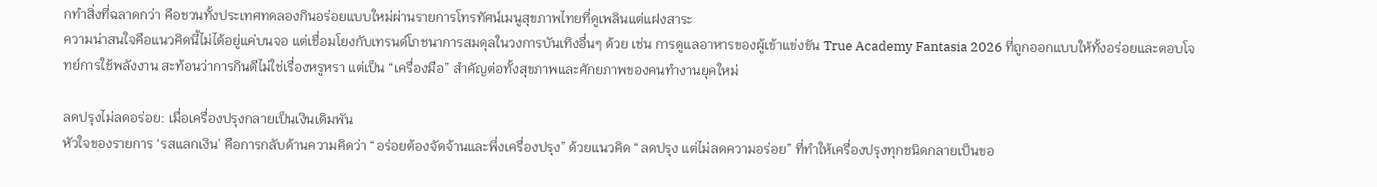กทำสิ่งที่ฉลาดกว่า คือชวนทั้งประเทศทดลองกินอร่อยแบบใหม่ผ่านรายการโทรทัศน์เมนูสุขภาพไทยที่ดูเพลินแต่แฝงสาระ
ความน่าสนใจคือแนวคิดนี้ไม่ได้อยู่แค่บนจอ แต่เชื่อมโยงกับเทรนด์โภชนาการสมดุลในวงการบันเทิงอื่นๆ ด้วย เช่น การดูแลอาหารของผู้เข้าแข่งขัน True Academy Fantasia 2026 ที่ถูกออกแบบให้ทั้งอร่อยและตอบโจทย์การใช้พลังงาน สะท้อนว่าการกินดีไม่ใช่เรื่องหรูหรา แต่เป็น “เครื่องมือ” สำคัญต่อทั้งสุขภาพและศักยภาพของคนทำงานยุคใหม่

ลดปรุงไม่ลดอร่อย: เมื่อเครื่องปรุงกลายเป็นเงินเดิมพัน
หัวใจของรายการ ‘รสแลกเงิน’ คือการกลับด้านความคิดว่า “อร่อยต้องจัดจ้านและพึ่งเครื่องปรุง” ด้วยแนวคิด “ลดปรุง แต่ไม่ลดความอร่อย” ที่ทำให้เครื่องปรุงทุกชนิดกลายเป็นขอ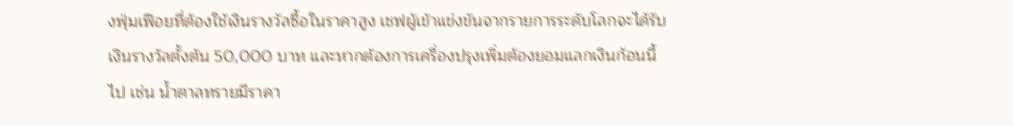งฟุ่มเฟือยที่ต้องใช้เงินรางวัลซื้อในราคาสูง เชฟผู้เข้าแข่งขันจากรายการระดับโลกจะได้รับเงินรางวัลตั้งต้น 50,000 บาท และหากต้องการเครื่องปรุงเพิ่มต้องยอมแลกเงินก้อนนี้ไป เช่น น้ำตาลทรายมีราคา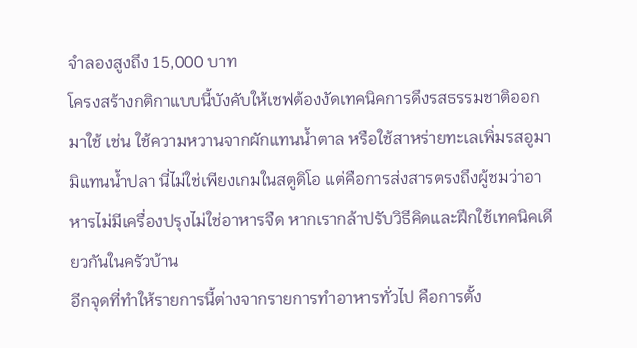จำลองสูงถึง 15,000 บาท
โครงสร้างกติกาแบบนี้บังคับให้เชฟต้องงัดเทคนิคการดึงรสธรรมชาติออกมาใช้ เช่น ใช้ความหวานจากผักแทนน้ำตาล หรือใช้สาหร่ายทะเลเพิ่มรสอูมามิแทนน้ำปลา นี่ไม่ใช่เพียงเกมในสตูดิโอ แต่คือการส่งสารตรงถึงผู้ชมว่าอาหารไม่มีเครื่องปรุงไม่ใช่อาหารจืด หากเรากล้าปรับวิธีคิดและฝึกใช้เทคนิคเดียวกันในครัวบ้าน
อีกจุดที่ทำให้รายการนี้ต่างจากรายการทำอาหารทั่วไป คือการตั้ง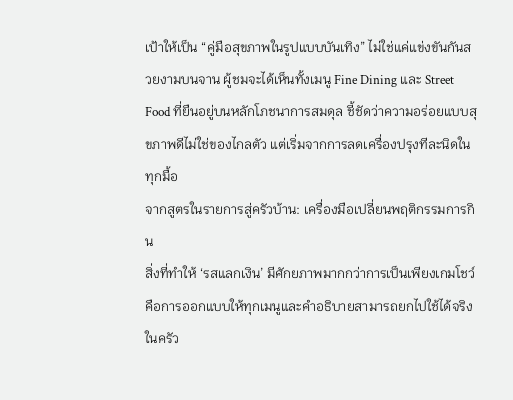เป้าให้เป็น “คู่มือสุขภาพในรูปแบบบันเทิง” ไม่ใช่แค่แข่งขันกันสวยงามบนจาน ผู้ชมจะได้เห็นทั้งเมนู Fine Dining และ Street Food ที่ยืนอยู่บนหลักโภชนาการสมดุล ชี้ชัดว่าความอร่อยแบบสุขภาพดีไม่ใช่ของไกลตัว แต่เริ่มจากการลดเครื่องปรุงทีละนิดในทุกมื้อ
จากสูตรในรายการสู่ครัวบ้าน: เครื่องมือเปลี่ยนพฤติกรรมการกิน
สิ่งที่ทำให้ ‘รสแลกเงิน’ มีศักยภาพมากกว่าการเป็นเพียงเกมโชว์ คือการออกแบบให้ทุกเมนูและคำอธิบายสามารถยกไปใช้ได้จริงในครัว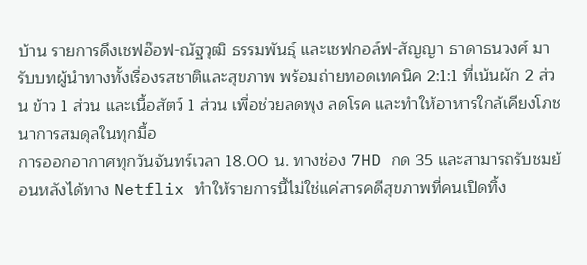บ้าน รายการดึงเชฟอ๊อฟ-ณัฐวุฒิ ธรรมพันธุ์ และเชฟกอล์ฟ-สัญญา ธาดาธนวงศ์ มารับบทผู้นำทางทั้งเรื่องรสชาติและสุขภาพ พร้อมถ่ายทอดเทคนิค 2:1:1 ที่เน้นผัก 2 ส่วน ข้าว 1 ส่วน และเนื้อสัตว์ 1 ส่วน เพื่อช่วยลดพุง ลดโรค และทำให้อาหารใกล้เคียงโภชนาการสมดุลในทุกมื้อ
การออกอากาศทุกวันจันทร์เวลา 18.00 น. ทางช่อง 7HD กด 35 และสามารถรับชมย้อนหลังได้ทาง Netflix ทำให้รายการนี้ไม่ใช่แค่สารคดีสุขภาพที่คนเปิดทิ้ง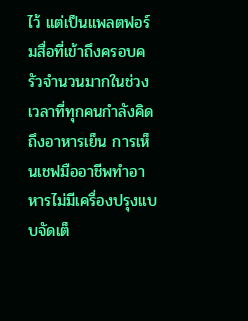ไว้ แต่เป็นแพลตฟอร์มสื่อที่เข้าถึงครอบครัวจำนวนมากในช่วงเวลาที่ทุกคนกำลังคิดถึงอาหารเย็น การเห็นเชฟมืออาชีพทำอาหารไม่มีเครื่องปรุงแบบจัดเต็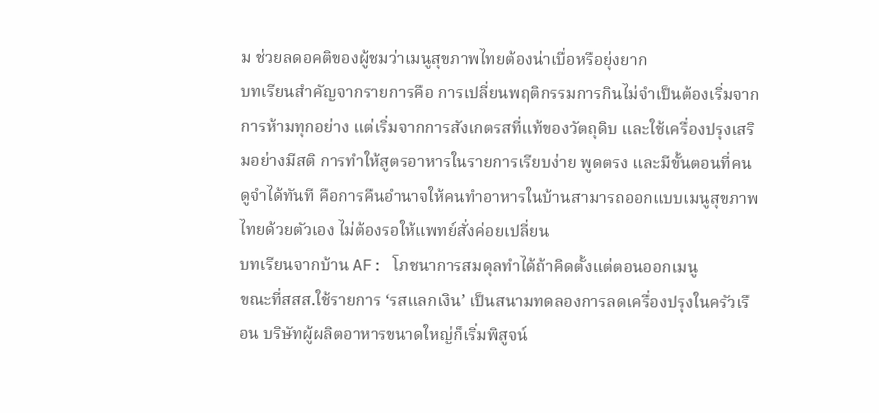ม ช่วยลดอคติของผู้ชมว่าเมนูสุขภาพไทยต้องน่าเบื่อหรือยุ่งยาก
บทเรียนสำคัญจากรายการคือ การเปลี่ยนพฤติกรรมการกินไม่จำเป็นต้องเริ่มจากการห้ามทุกอย่าง แต่เริ่มจากการสังเกตรสที่แท้ของวัตถุดิบ และใช้เครื่องปรุงเสริมอย่างมีสติ การทำให้สูตรอาหารในรายการเรียบง่าย พูดตรง และมีขั้นตอนที่คนดูจำได้ทันที คือการคืนอำนาจให้คนทำอาหารในบ้านสามารถออกแบบเมนูสุขภาพไทยด้วยตัวเอง ไม่ต้องรอให้แพทย์สั่งค่อยเปลี่ยน
บทเรียนจากบ้าน AF: โภชนาการสมดุลทำได้ถ้าคิดตั้งแต่ตอนออกเมนู
ขณะที่สสส.ใช้รายการ ‘รสแลกเงิน’ เป็นสนามทดลองการลดเครื่องปรุงในครัวเรือน บริษัทผู้ผลิตอาหารขนาดใหญ่ก็เริ่มพิสูจน์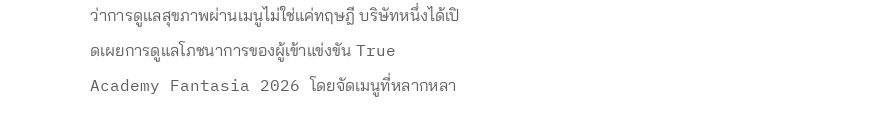ว่าการดูแลสุขภาพผ่านเมนูไม่ใช่แค่ทฤษฎี บริษัทหนึ่งได้เปิดเผยการดูแลโภชนาการของผู้เข้าแข่งขัน True Academy Fantasia 2026 โดยจัดเมนูที่หลากหลา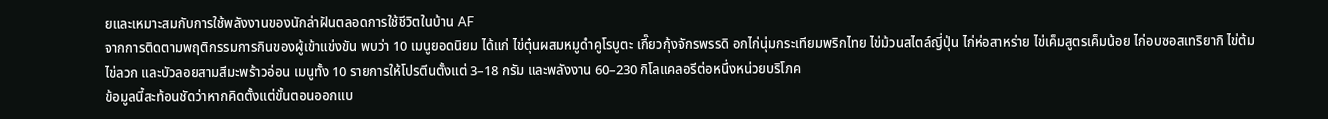ยและเหมาะสมกับการใช้พลังงานของนักล่าฝันตลอดการใช้ชีวิตในบ้าน AF
จากการติดตามพฤติกรรมการกินของผู้เข้าแข่งขัน พบว่า 10 เมนูยอดนิยม ได้แก่ ไข่ตุ๋นผสมหมูดำคูโรบูตะ เกี๊ยวกุ้งจักรพรรดิ อกไก่นุ่มกระเทียมพริกไทย ไข่ม้วนสไตล์ญี่ปุ่น ไก่ห่อสาหร่าย ไข่เค็มสูตรเค็มน้อย ไก่อบซอสเทริยากิ ไข่ต้ม ไข่ลวก และบัวลอยสามสีมะพร้าวอ่อน เมนูทั้ง 10 รายการให้โปรตีนตั้งแต่ 3–18 กรัม และพลังงาน 60–230 กิโลแคลอรีต่อหนึ่งหน่วยบริโภค
ข้อมูลนี้สะท้อนชัดว่าหากคิดตั้งแต่ขั้นตอนออกแบ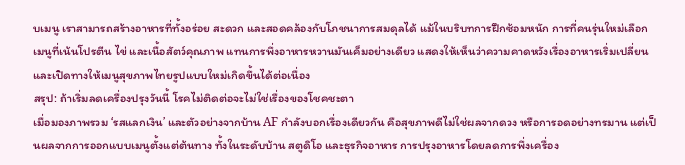บเมนู เราสามารถสร้างอาหารที่ทั้งอร่อย สะดวก และสอดคล้องกับโภชนาการสมดุลได้ แม้ในบริบทการฝึกซ้อมหนัก การที่คนรุ่นใหม่เลือกเมนูที่เน้นโปรตีน ไข่ และเนื้อสัตว์คุณภาพ แทนการพึ่งอาหารหวานมันเค็มอย่างเดียว แสดงให้เห็นว่าความคาดหวังเรื่องอาหารเริ่มเปลี่ยน และเปิดทางให้เมนูสุขภาพไทยรูปแบบใหม่เกิดขึ้นได้ต่อเนื่อง
สรุป: ถ้าเริ่มลดเครื่องปรุงวันนี้ โรคไม่ติดต่อจะไม่ใช่เรื่องของโชคชะตา
เมื่อมองภาพรวม ‘รสแลกเงิน’ และตัวอย่างจากบ้าน AF กำลังบอกเรื่องเดียวกัน คือสุขภาพดีไม่ใช่ผลจากดวง หรือการอดอย่างทรมาน แต่เป็นผลจากการออกแบบเมนูตั้งแต่ต้นทาง ทั้งในระดับบ้าน สตูดิโอ และธุรกิจอาหาร การปรุงอาหารโดยลดการพึ่งเครื่อง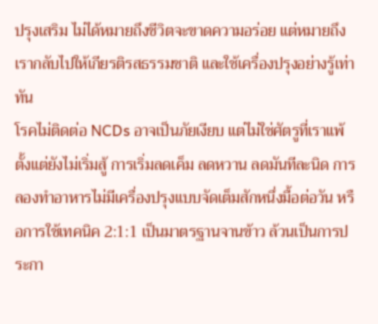ปรุงเสริม ไม่ได้หมายถึงชีวิตจะขาดความอร่อย แต่หมายถึงเรากลับไปให้เกียรติรสธรรมชาติ และใช้เครื่องปรุงอย่างรู้เท่าทัน
โรคไม่ติดต่อ NCDs อาจเป็นภัยเงียบ แต่ไม่ใช่ศัตรูที่เราแพ้ตั้งแต่ยังไม่เริ่มสู้ การเริ่มลดเค็ม ลดหวาน ลดมันทีละนิด การลองทำอาหารไม่มีเครื่องปรุงแบบจัดเต็มสักหนึ่งมื้อต่อวัน หรือการใช้เทคนิค 2:1:1 เป็นมาตรฐานจานข้าว ล้วนเป็นการประกา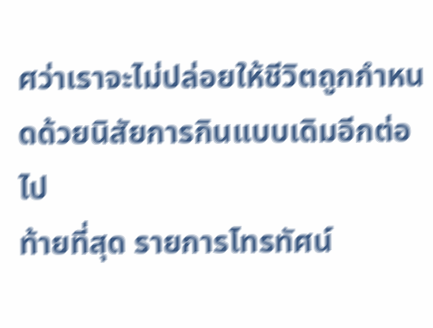ศว่าเราจะไม่ปล่อยให้ชีวิตถูกกำหนดด้วยนิสัยการกินแบบเดิมอีกต่อไป
ท้ายที่สุด รายการโทรทัศน์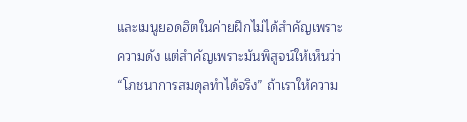และเมนูยอดฮิตในค่ายฝึกไม่ได้สำคัญเพราะความดัง แต่สำคัญเพราะมันพิสูจน์ให้เห็นว่า “โภชนาการสมดุลทำได้จริง” ถ้าเราให้ความ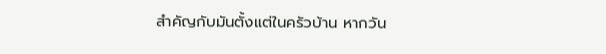สำคัญกับมันตั้งแต่ในครัวบ้าน หากวัน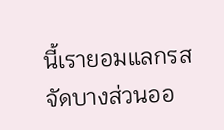นี้เรายอมแลกรสจัดบางส่วนออ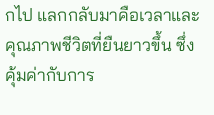กไป แลกกลับมาคือเวลาและคุณภาพชีวิตที่ยืนยาวขึ้น ซึ่งคุ้มค่ากับการ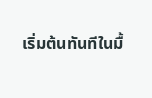เริ่มต้นทันทีในมื้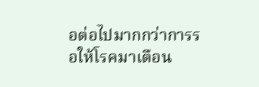อต่อไปมากกว่าการรอให้โรคมาเตือน